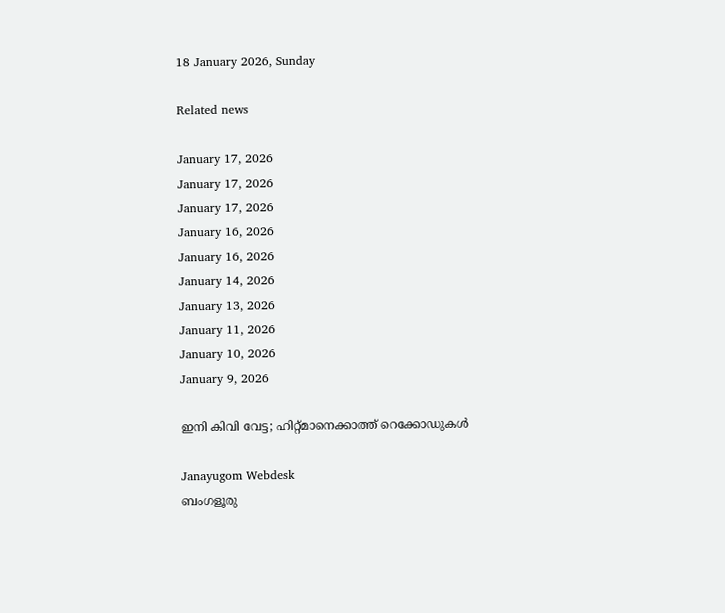18 January 2026, Sunday

Related news

January 17, 2026
January 17, 2026
January 17, 2026
January 16, 2026
January 16, 2026
January 14, 2026
January 13, 2026
January 11, 2026
January 10, 2026
January 9, 2026

ഇനി കിവി വേട്ട; ഹിറ്റ്മാനെക്കാത്ത് റെക്കോ‍ഡുകള്‍

Janayugom Webdesk
ബംഗളൂരു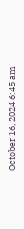October 16, 2024 6:45 am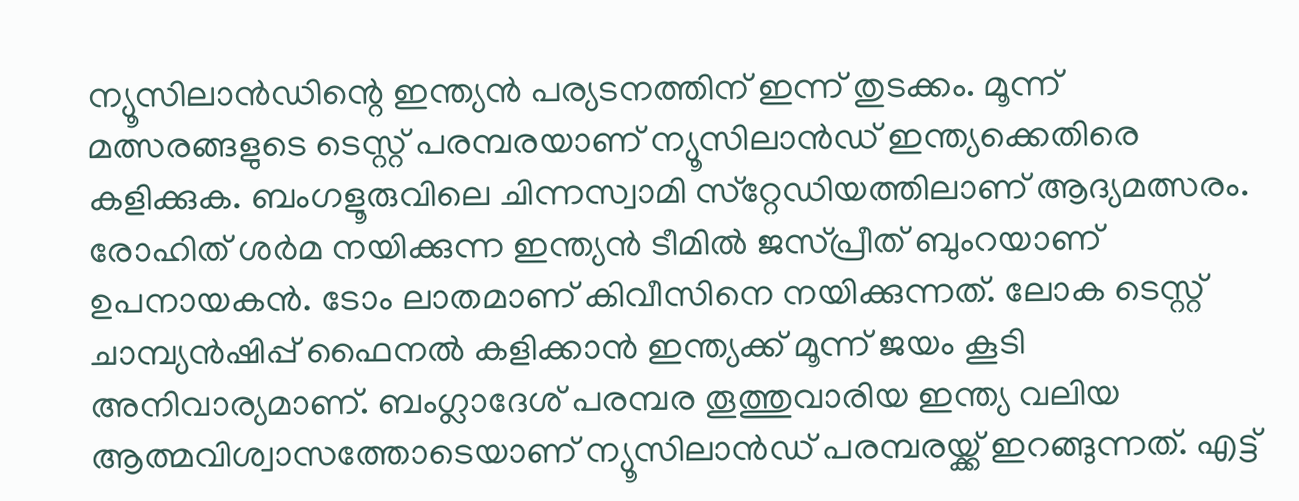ന്യൂസിലാന്‍ഡിന്റെ ഇന്ത്യന്‍ പര്യടനത്തിന് ഇന്ന് തുടക്കം. മൂന്ന് മത്സരങ്ങളുടെ ടെസ്റ്റ് പരമ്പരയാണ് ന്യൂസിലാന്‍ഡ് ഇന്ത്യക്കെതിരെ കളിക്കുക. ബംഗളൂരുവിലെ ചിന്നസ്വാമി സ്‌റ്റേഡിയത്തിലാണ് ആദ്യമത്സരം. രോഹിത് ശര്‍മ നയിക്കുന്ന ഇന്ത്യന്‍ ടീമില്‍ ജ‌സ്‌പ്രീത് ബുംറയാണ് ഉപനായകന്‍. ടോം ലാതമാണ് കിവീസിനെ നയിക്കുന്നത്. ലോക ടെസ്റ്റ് ചാമ്പ്യന്‍ഷിപ്പ് ഫൈനല്‍ കളിക്കാന്‍ ഇന്ത്യക്ക് മൂന്ന് ജയം കൂടി അനിവാര്യമാണ്. ബംഗ്ലാദേശ് പരമ്പര തൂത്തുവാരിയ ഇന്ത്യ വലിയ ആത്മവിശ്വാസത്തോടെയാണ് ന്യൂസിലാന്‍ഡ് പരമ്പരയ്ക്ക് ഇറങ്ങുന്നത്. എട്ട്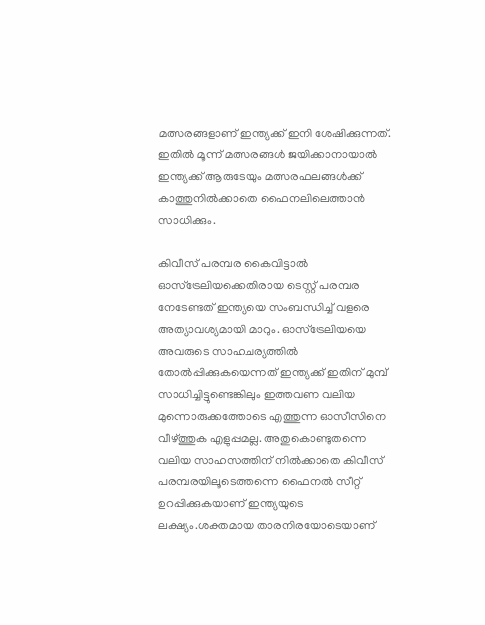മത്സരങ്ങളാണ് ഇന്ത്യക്ക് ഇനി ശേഷിക്കുന്നത്. ഇതില്‍ മൂന്ന് മത്സരങ്ങള്‍ ജയിക്കാനായാല്‍ ഇന്ത്യക്ക് ആരുടേയും മത്സരഫലങ്ങള്‍ക്ക് കാത്തുനില്‍ക്കാതെ ഫൈനലിലെത്താന്‍ സാധിക്കും.

കിവീസ് പരമ്പര കൈവിട്ടാല്‍ ഓസ്‌ട്രേലിയക്കെതിരായ ടെസ്റ്റ് പരമ്പര നേടേണ്ടത് ഇന്ത്യയെ സംബന്ധിച്ച്‌ വളരെ അത്യാവശ്യമായി മാറും. ഓസ്‌ട്രേലിയയെ അവരുടെ സാഹചര്യത്തില്‍ തോല്‍പ്പിക്കുകയെന്നത് ഇന്ത്യക്ക് ഇതിന് മുമ്പ് സാധിച്ചിട്ടുണ്ടെങ്കിലും ഇത്തവണ വലിയ മുന്നൊരുക്കത്തോടെ എത്തുന്ന ഓസീസിനെ വീഴ്ത്തുക എളുപ്പമല്ല. അതുകൊണ്ടുതന്നെ വലിയ സാഹസത്തിന് നില്‍ക്കാതെ കിവീസ് പരമ്പരയിലൂടെത്തന്നെ ഫൈനല്‍ സീറ്റ് ഉറപ്പിക്കുകയാണ് ഇന്ത്യയുടെ ലക്ഷ്യം.ശക്തമായ താരനിരയോടെയാണ്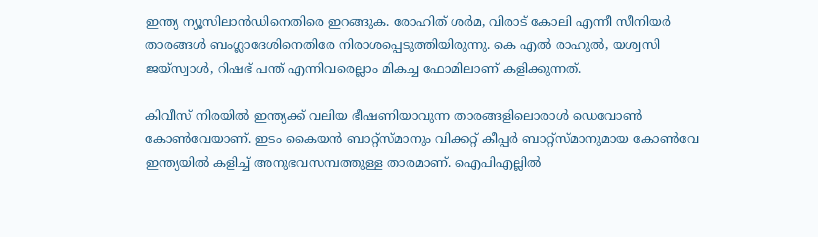ഇന്ത്യ ന്യൂസിലാന്‍ഡിനെതിരെ ഇറങ്ങുക. രോഹിത് ശര്‍മ, വിരാട് കോലി എന്നീ സീനിയര്‍ താരങ്ങള്‍ ബംഗ്ലാദേശിനെതിരേ നിരാശപ്പെടുത്തിയിരുന്നു. കെ എല്‍ രാഹുല്‍, യശ്വസി ജയ്‌സ്വാള്‍, റിഷഭ് പന്ത് എന്നിവരെല്ലാം മികച്ച ഫോമിലാണ് കളിക്കുന്നത്.

കിവീസ് നിരയില്‍ ഇന്ത്യക്ക് വലിയ ഭീഷണിയാവുന്ന താരങ്ങളിലൊരാള്‍ ഡെവോണ്‍ കോണ്‍വേയാണ്. ഇടം കൈയന്‍ ബാറ്റ്‌സ്മാനും വിക്കറ്റ് കീപ്പര്‍ ബാറ്റ്‌സ്മാനുമായ കോണ്‍വേ ഇന്ത്യയില്‍ കളിച്ച്‌ അനുഭവസമ്പത്തുള്ള താരമാണ്. ഐപിഎല്ലില്‍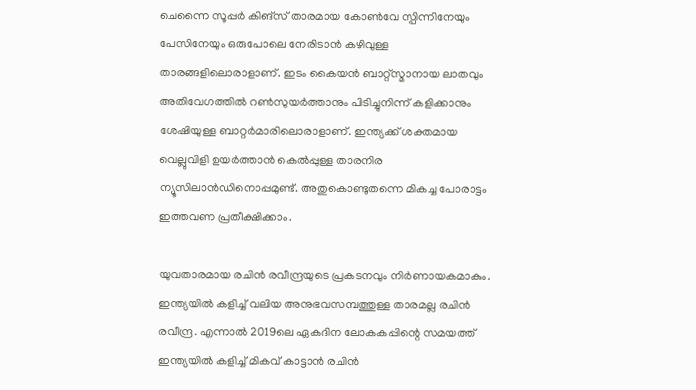ചെന്നൈ സൂപ്പര്‍ കിങ്‌സ് താരമായ കോണ്‍വേ സ്പിന്നിനേയും പേസിനേയും ഒരുപോലെ നേരിടാന്‍ കഴിവുള്ള താരങ്ങളിലൊരാളാണ്. ഇടം കൈയന്‍ ബാറ്റ്‌സ്മാനായ ലാതവും അതിവേഗത്തില്‍ റണ്‍സുയര്‍ത്താനും പിടിച്ചുനിന്ന് കളിക്കാനും ശേഷിയുള്ള ബാറ്റര്‍മാരിലൊരാളാണ്. ഇന്ത്യക്ക് ശക്തമായ വെല്ലുവിളി ഉയര്‍ത്താന്‍ കെല്‍പ്പുള്ള താരനിര ന്യൂസിലാന്‍ഡിനൊപ്പമുണ്ട്. അതുകൊണ്ടുതന്നെ മികച്ച പോരാട്ടം ഇത്തവണ പ്രതീക്ഷിക്കാം.

യുവതാരമായ രചിന്‍ രവീന്ദ്രയുടെ പ്രകടനവും നിര്‍ണായകമാകും. ഇന്ത്യയില്‍ കളിച്ച്‌ വലിയ അനുഭവസമ്പത്തുള്ള താരമല്ല രചിന്‍ രവീന്ദ്ര. എന്നാല്‍ 2019ലെ ഏകദിന ലോകകപ്പിന്റെ സമയത്ത് ഇന്ത്യയില്‍ കളിച്ച്‌ മികവ് കാട്ടാന്‍ രചിന്‍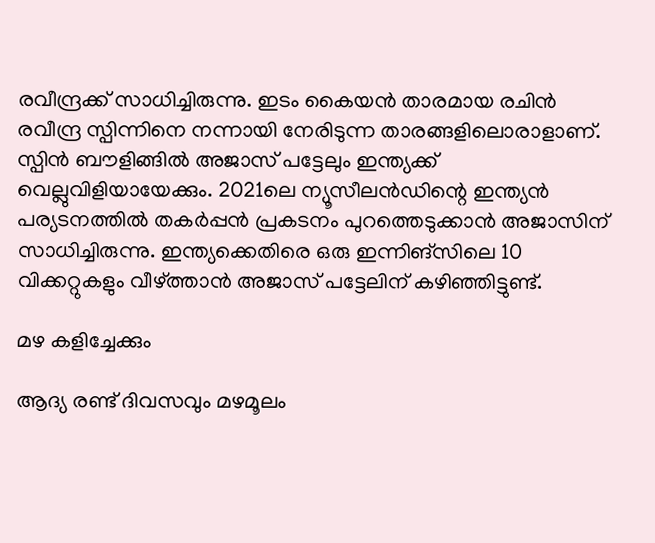രവീന്ദ്രക്ക് സാധിച്ചിരുന്നു. ഇടം കൈയന്‍ താരമായ രചിന്‍ രവീന്ദ്ര സ്പിന്നിനെ നന്നായി നേരിടുന്ന താരങ്ങളിലൊരാളാണ്. സ്പിന്‍ ബൗളിങ്ങില്‍ അജാസ് പട്ടേലും ഇന്ത്യക്ക് വെല്ലുവിളിയായേക്കും. 2021ലെ ന്യൂസീലന്‍ഡിന്റെ ഇന്ത്യന്‍ പര്യടനത്തില്‍ തകര്‍പ്പന്‍ പ്രകടനം പുറത്തെടുക്കാന്‍ അജാസിന് സാധിച്ചിരുന്നു. ഇന്ത്യക്കെതിരെ ഒരു ഇന്നിങ്‌സിലെ 10 വിക്കറ്റുകളും വീഴ്ത്താന്‍ അജാസ് പട്ടേലിന് കഴിഞ്ഞിട്ടുണ്ട്.

മഴ കളിച്ചേക്കും

ആദ്യ രണ്ട് ദിവസവും മഴമൂലം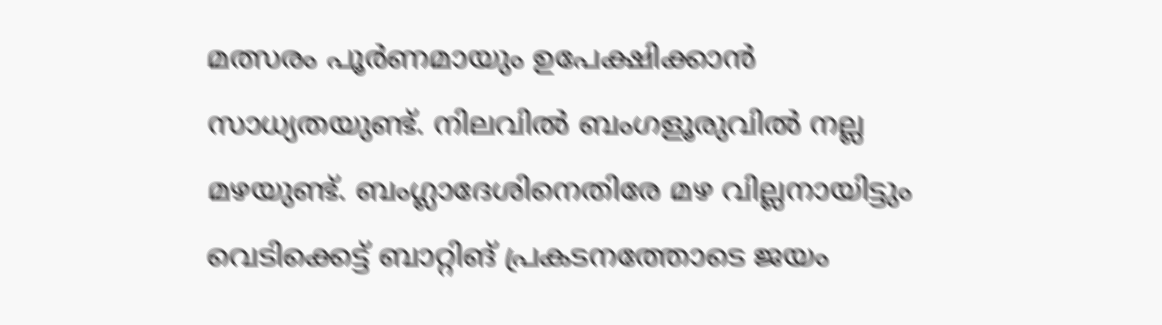മത്സരം പൂര്‍ണമായും ഉപേക്ഷിക്കാന്‍ സാധ്യതയുണ്ട്. നിലവില്‍ ബംഗളൂരുവില്‍ നല്ല മഴയുണ്ട്. ബംഗ്ലാദേശിനെതിരേ മഴ വില്ലനായിട്ടും വെടിക്കെട്ട് ബാറ്റിങ് പ്രകടനത്തോടെ ജയം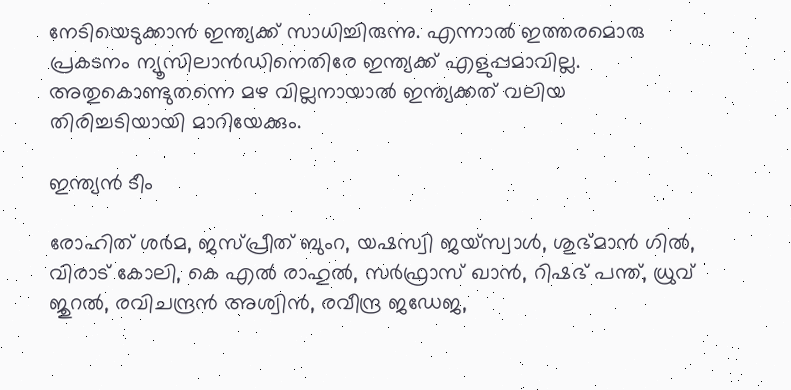നേടിയെടുക്കാന്‍ ഇന്ത്യക്ക് സാധിച്ചിരുന്നു. എന്നാല്‍ ഇത്തരമൊരു പ്രകടനം ന്യൂസിലാന്‍ഡിനെതിരേ ഇന്ത്യക്ക് എളുപ്പമാവില്ല. അതുകൊണ്ടുതന്നെ മഴ വില്ലനായാല്‍ ഇന്ത്യക്കത് വലിയ തിരിച്ചടിയായി മാറിയേക്കും.

ഇന്ത്യന്‍ ടീം

രോഹിത് ശര്‍മ, ജസ്‌പ്രീത് ബുംറ, യഷസ്വി ജയ്‌സ്വാള്‍, ശുഭ്മാന്‍ ഗില്‍, വിരാട് കോലി, കെ എല്‍ രാഹുല്‍, സര്‍ഫ്രാസ് ഖാന്‍, റിഷഭ് പന്ത്, ധ്രുവ് ജുറല്‍, രവിചന്ദ്രന്‍ അശ്വിന്‍, രവീന്ദ്ര ജഡേജ,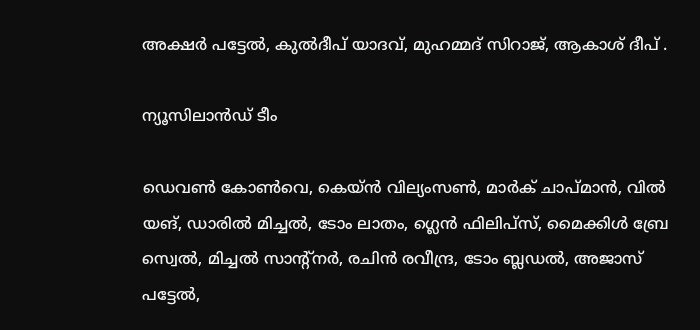അക്ഷര്‍ പട്ടേല്‍, കുല്‍ദീപ് യാദവ്, മുഹമ്മദ് സിറാജ്, ആകാശ് ദീപ് .

ന്യൂസിലാന്‍ഡ് ടീം

ഡെവണ്‍ കോണ്‍വെ, കെയ്ന്‍ വില്യംസണ്‍, മാര്‍ക് ചാപ്മാന്‍, വില്‍ യങ്, ഡാരില്‍ മിച്ചല്‍, ടോം ലാതം, ഗ്ലെന്‍ ഫിലിപ്‌സ്, മൈക്കിള്‍ ബ്രേ സ്വെല്‍, മിച്ചല്‍ സാന്റ്‌നര്‍, രചിന്‍ രവീന്ദ്ര, ടോം ബ്ലഡല്‍, അജാസ് പട്ടേല്‍,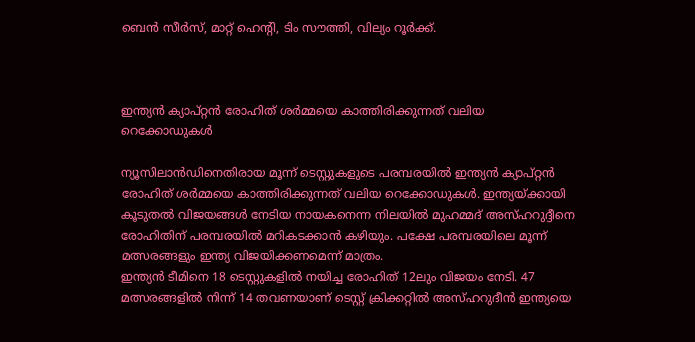ബെന്‍ സീര്‍സ്, മാറ്റ് ഹെന്റി, ടിം സൗത്തി, വില്യം റൂര്‍ക്ക്.



ഇന്ത്യൻ ക്യാപ്റ്റൻ രോഹിത് ശർമ്മയെ കാത്തിരിക്കുന്നത് വലിയ റെക്കോ‍ഡുകൾ

ന്യൂസിലാൻഡിനെതിരായ മൂന്ന് ടെസ്റ്റുകളുടെ പരമ്പരയിൽ ഇന്ത്യൻ ക്യാപ്റ്റൻ രോഹിത് ശർമ്മയെ കാത്തിരിക്കുന്നത് വലിയ റെക്കോ‍ഡുകൾ. ഇന്ത്യയ്ക്കായി കൂടുതൽ വിജയങ്ങൾ നേടിയ നായകനെന്ന നിലയിൽ മുഹമ്മദ് അസ്ഹറുദ്ദീനെ രോഹിതിന് പരമ്പരയിൽ മറികടക്കാൻ കഴിയും. പക്ഷേ പരമ്പരയിലെ മൂന്ന് മത്സരങ്ങളും ഇന്ത്യ വിജയിക്കണമെന്ന് മാത്രം.
ഇന്ത്യൻ ടീമിനെ 18 ടെസ്റ്റുകളിൽ നയിച്ച രോഹിത് 12ലും വിജയം നേടി. 47 മത്സരങ്ങളിൽ നിന്ന് 14 തവണയാണ് ടെസ്റ്റ് ക്രിക്കറ്റിൽ അസ്ഹറുദീൻ ഇന്ത്യയെ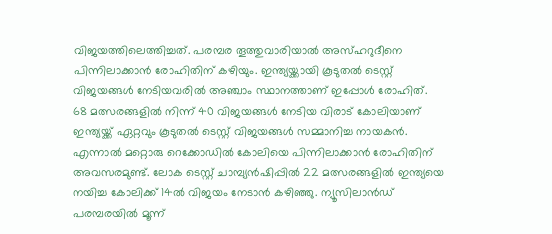വിജയത്തിലെത്തിച്ചത്. പരമ്പര തൂത്തുവാരിയാൽ അസ്ഹറുദീനെ പിന്നിലാക്കാൻ രോഹിതിന് കഴിയും. ഇന്ത്യയ്ക്കായി കൂടുതൽ ടെസ്റ്റ് വിജയങ്ങൾ നേടിയവരിൽ അഞ്ചാം സ്ഥാനത്താണ് ഇപ്പോൾ രോഹിത്.
68 മത്സരങ്ങളിൽ നിന്ന് 40 വിജയങ്ങൾ നേടിയ വിരാട് കോലിയാണ് ഇന്ത്യയ്ക്ക് ഏറ്റവും കൂടുതൽ ടെസ്റ്റ് വിജയങ്ങൾ സമ്മാനിച്ച നായകൻ. എന്നാൽ മറ്റൊരു റെക്കോ‍ഡിൽ കോലിയെ പിന്നിലാക്കാൻ രോഹിതിന് അവസരമുണ്ട്. ലോക ടെസ്റ്റ് ചാമ്പ്യൻഷിപ്പിൽ 22 മത്സരങ്ങളിൽ ഇന്ത്യയെ നയിച്ച കോലിക്ക് 14ൽ വിജയം നേടാൻ കഴിഞ്ഞു. ന്യൂസിലാൻഡ് പരമ്പരയിൽ മൂന്ന്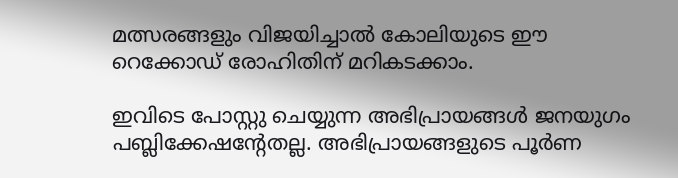മത്സരങ്ങളും വിജയിച്ചാൽ കോലിയുടെ ഈ റെക്കോഡ് രോഹിതിന് മറികടക്കാം.

ഇവിടെ പോസ്റ്റു ചെയ്യുന്ന അഭിപ്രായങ്ങള്‍ ജനയുഗം പബ്ലിക്കേഷന്റേതല്ല. അഭിപ്രായങ്ങളുടെ പൂര്‍ണ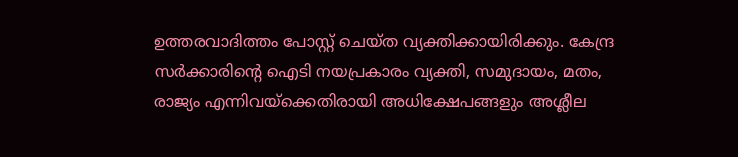ഉത്തരവാദിത്തം പോസ്റ്റ് ചെയ്ത വ്യക്തിക്കായിരിക്കും. കേന്ദ്ര സര്‍ക്കാരിന്റെ ഐടി നയപ്രകാരം വ്യക്തി, സമുദായം, മതം, രാജ്യം എന്നിവയ്‌ക്കെതിരായി അധിക്ഷേപങ്ങളും അശ്ലീല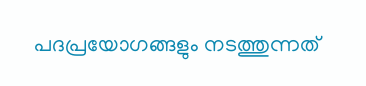പദപ്രയോഗങ്ങളും നടത്തുന്നത്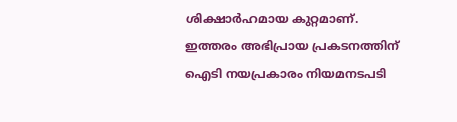ശിക്ഷാര്‍ഹമായ കുറ്റമാണ്. ഇത്തരം അഭിപ്രായ പ്രകടനത്തിന് ഐടി നയപ്രകാരം നിയമനടപടി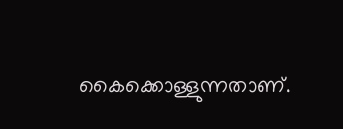കൈക്കൊള്ളുന്നതാണ്.